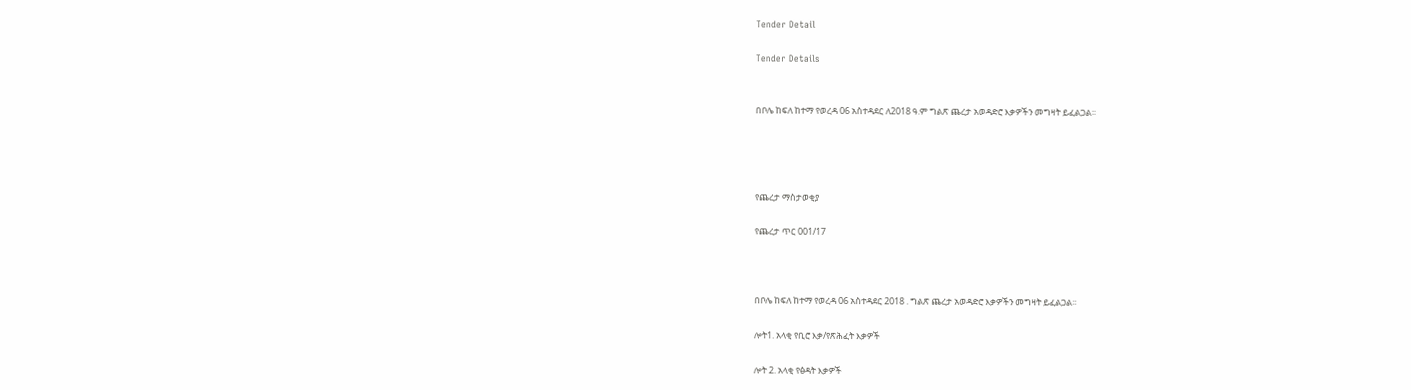Tender Detail

Tender Details


በቦሌ ከፍለ ከተማ የወረዳ 06 አስተዳደር ለ2018 ዓ.ም ግልጽ ጨረታ አወዳድሮ እቃዎችን መግዛት ይፈልጋል፡፡




የጨረታ ማስታወቂያ

የጨረታ ጥር 001/17



በቦሌ ከፍለ ከተማ የወረዳ 06 አስተዳደር 2018 . ግልጽ ጨረታ አወዳድሮ እቃዎችን መግዛት ይፈልጋል፡፡

ሎት1. አላቂ የቢሮ እቃ/የጽሕፈት እቃዎች

ሎት 2. አላቂ የፅዳት እቃዎች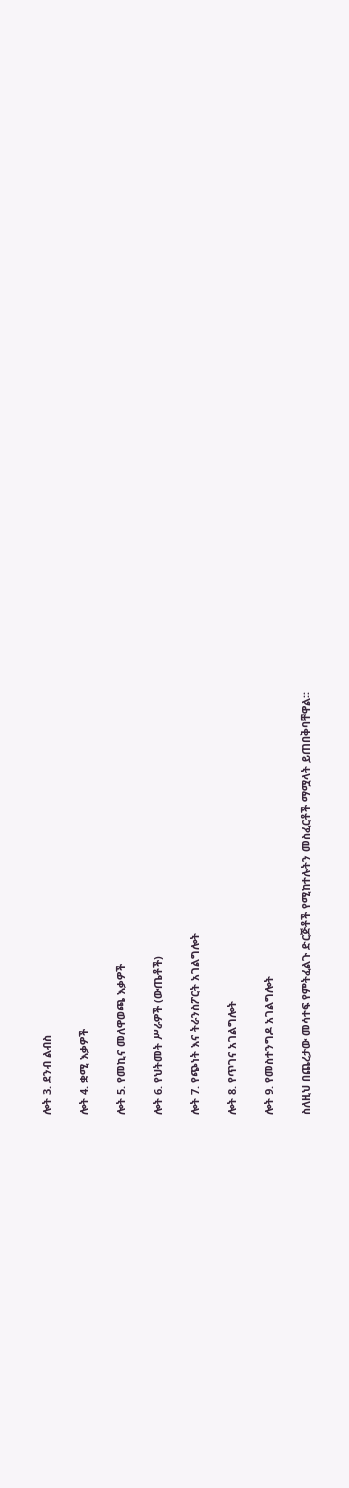ሎት 3. ደንብ ልብስ

ሎት 4. ቋሚ እቃዎች

ሎት 5. የመኪና መለዋወጫ እቃዎች

ሎት 6. የህትመት ሥራዎች (ውጤቶች)

ሎት 7. የጭነት እና ትራንስፖርት አገልግሎት

ሎት 8. የጥገና አገልግሎት

ሎት 9. የመስተንግዶ አገልግሎት

ስለዚህ በጨረታው መሳተፍ የምትፈልጉ ድርጅቶች የሚከተሉትን መስፈርቶች ማሟላት ይጠበቅባቸዋል፡፡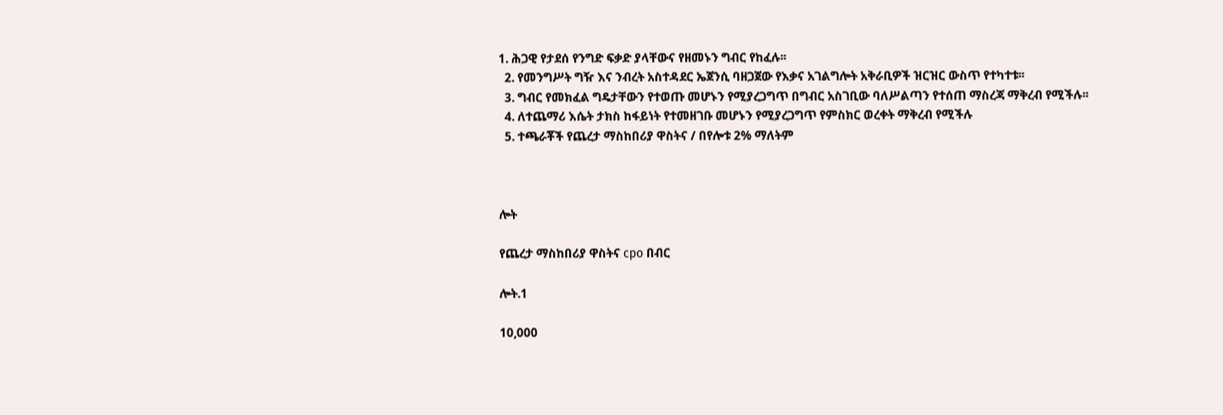1. ሕጋዊ የታደሰ የንግድ ፍቃድ ያላቸውና የዘመኑን ግብር የከፈሉ፡፡
  2. የመንግሥት ግዥ እና ንብረት አስተዳደር ኤጀንሲ ባዘጋጀው የእቃና አገልግሎት አቅራቢዎች ዝርዝር ውስጥ የተካተቱ፡፡
  3. ግብር የመክፈል ግዴታቸውን የተወጡ መሆኑን የሚያረጋግጥ በግብር አስገቢው ባለሥልጣን የተሰጠ ማስረጃ ማቅረብ የሚችሉ፡፡
  4. ለተጨማሪ እሴት ታክስ ከፋይነት የተመዘገቡ መሆኑን የሚያረጋግጥ የምስክር ወረቀት ማቅረብ የሚችሉ
  5. ተጫራቾች የጨረታ ማስከበሪያ ዋስትና / በየሎቱ 2% ማለትም



ሎት

የጨረታ ማስከበሪያ ዋስትና cpo በብር

ሎት.1

10,000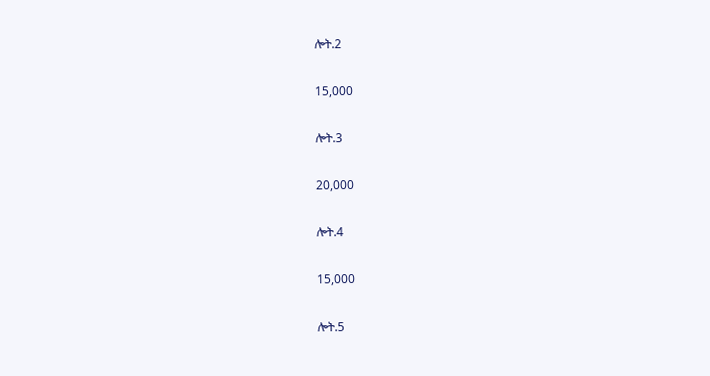ሎት.2

15,000

ሎት.3

20,000

ሎት.4

15,000

ሎት.5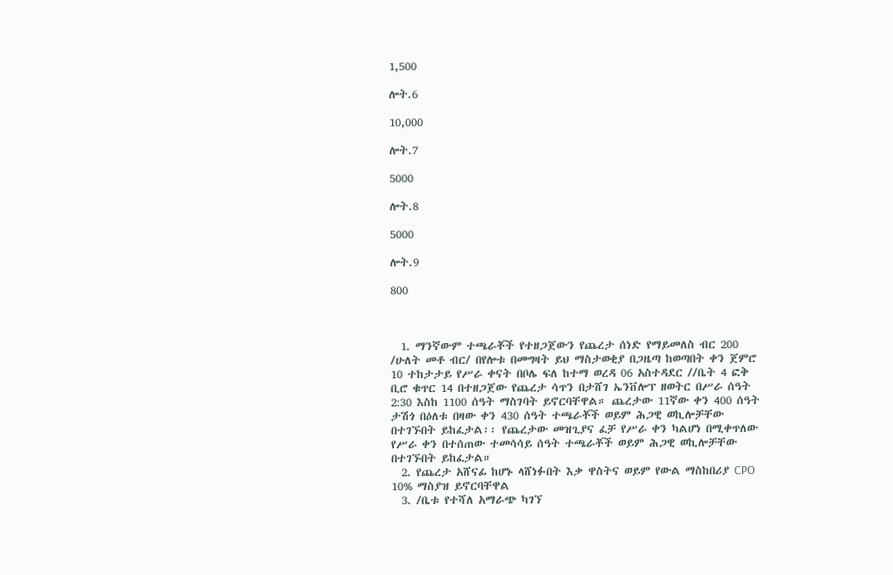1,500

ሎት.6

10,000

ሎት.7

5000

ሎት.8

5000

ሎት.9

800



  1. ማንኛውም ተጫራቾች የተዘጋጀውን የጨረታ ሰነድ የማይመለስ ብር 200 /ሁለት መቶ ብር/ በየሎቱ በመግዛት ይህ ማስታወቂያ በጋዜጣ ከወጣበት ቀን ጀምሮ 10 ተከታታይ የሥራ ቀናት በቦሌ ፍለ ከተማ ወረዳ 06 አስተዳደር //ቤት 4 ፎቅ ቢሮ ቁጥር 14 በተዘጋጀው የጨረታ ሳጥን በታሸገ ኤንቨሎፕ ዘወትር በሥራ ሰዓት 2:30 እስከ 1100 ሰዓት ማስገባት ይኖርባቸዋል። ጨረታው 11ኛው ቀን 400 ሰዓት ታሽጎ በዕለቱ በዛው ቀን 430 ሰዓት ተጫራቾች ወይም ሕጋዊ ወኪሎቻቸው በተገኙበት ይከፈታል፡፡ የጨረታው መዝጊያና ፈቻ የሥራ ቀን ካልሆነ በሚቀጥለው የሥራ ቀን በተሰጠው ተመሳሳይ ሰዓት ተጫራቾች ወይም ሕጋዊ ወኪሎቻቸው በተገኙበት ይከፈታል።
  2. የጨረታ አሸናፊ ከሆኑ ላሸነፉበት እቃ ዋስትና ወይም የውል ማስከበሪያ CPO 10% ማስያዝ ይኖርባቸዋል
  3. /ቤቱ የተሻለ አማራጭ ካገኘ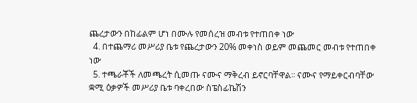ጨረታውን በከፊልም ሆነ በሙሉ የመሰረዝ መብቱ የተጠበቀ ነው
  4. በተጨማሪ መሥሪያ ቤቱ የጨረታውን 20% መቀነስ ወይም መጨመር መብቱ የተጠበቀ ነው
  5. ተጫራቾች ለመጫረት ሲመጡ ናሙና ማቅረብ ይኖርባቸዋል፡፡ ናሙና የማይቀርብባቸው ቋሚ ዕቃዎች መሥሪያ ቤቱ ባቀረበው ስፔስፊኬሽን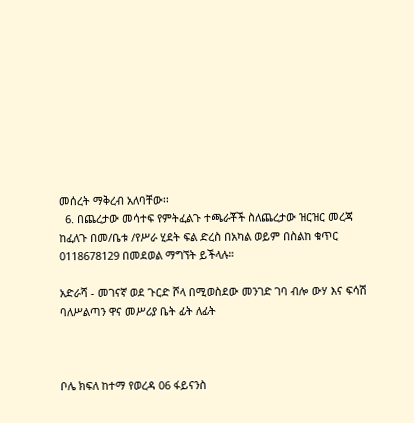መሰረት ማቅረብ አለባቸው፡፡
  6. በጨረታው መሳተፍ የምትፈልጉ ተጫራቾች ስለጨረታው ዝርዝር መረጃ ከፈለጉ በመ/ቤቱ /የሥራ ሂደት ፍል ድረስ በአካል ወይም በስልከ ቁጥር 0118678129 በመደወል ማግኘት ይችላሉ።

አድራሻ - መገናኛ ወደ ጉርድ ሾላ በሚወስደው መንገድ ገባ ብሎ ውሃ እና ፍሳሽ ባለሥልጣን ዋና መሥሪያ ቤት ፊት ለፊት



ቦሌ ክፍለ ከተማ የወረዳ 06 ፋይናንስ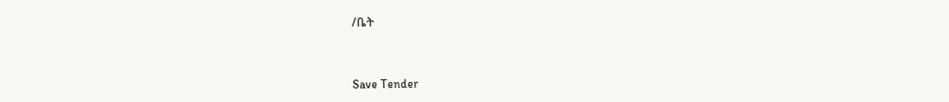/ቤት



Save Tender